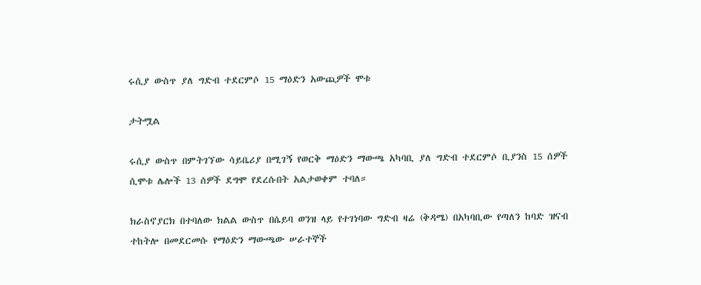ሩሲያ ውስጥ ያለ ግድብ ተደርምሶ 15 ማዕድን አውጪዎች ሞቱ

ታትሟል

ሩሲያ ውስጥ በምትገኘው ሳይቤሪያ በሚገኝ የወርቅ ማዕድን ማውጫ አካባቢ ያለ ግድብ ተደርምሶ ቢያንስ 15 ሰዎች ሲሞቱ ሌሎች 13 ሰዎች ደግሞ የደረሱበት አልታወቀም ተባለ።

ክራስኖያርክ በተባለው ክልል ውስጥ በሴይባ ወንዝ ላይ የተገነባው ግድብ ዛሬ (ቅዳሜ) በአካባቢው የጣለን ከባድ ዝናብ ተከትሎ በመደርመሱ የማዕድን ማውጫው ሠራተኞች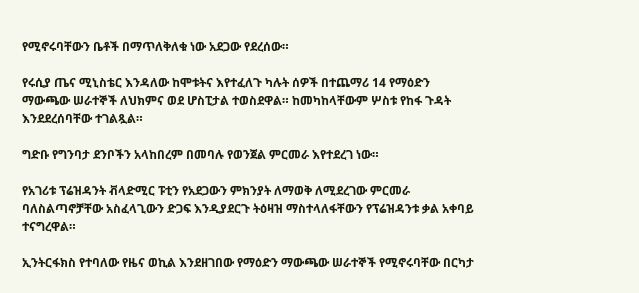የሚኖሩባቸውን ቤቶች በማጥለቅለቁ ነው አደጋው የደረሰው።

የሩሲያ ጤና ሚኒስቴር እንዳለው ከሞቱትና እየተፈለጉ ካሉት ሰዎች በተጨማሪ 14 የማዕድን ማውጫው ሠራተኞች ለህክምና ወደ ሆስፒታል ተወስደዋል። ከመካከላቸውም ሦስቱ የከፋ ጉዳት እንደደረሰባቸው ተገልጿል።

ግድቡ የግንባታ ደንቦችን አላከበረም በመባሉ የወንጀል ምርመራ እየተደረገ ነው።

የአገሪቱ ፕሬዝዳንት ቭላድሚር ፑቲን የአደጋውን ምክንያት ለማወቅ ለሚደረገው ምርመራ ባለስልጣኖቻቸው አስፈላጊውን ድጋፍ እንዲያደርጉ ትዕዛዝ ማስተላለፋቸውን የፕሬዝዳንቱ ቃል አቀባይ ተናግረዋል።

ኢንትርፋክስ የተባለው የዜና ወኪል እንደዘገበው የማዕድን ማውጫው ሠራተኞች የሚኖሩባቸው በርካታ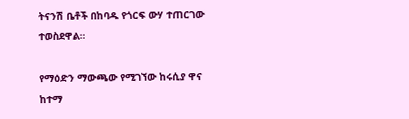ትናንሽ ቤቶች በከባዱ የጎርፍ ውሃ ተጠርገው ተወስደዋል።

የማዕድን ማውጫው የሚገኘው ከሩሲያ ዋና ከተማ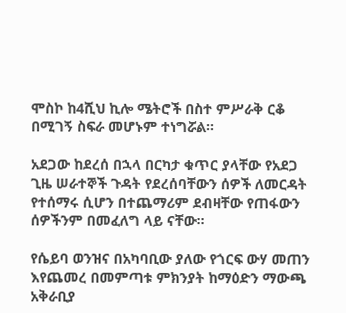ሞስኮ ከ4ሺህ ኪሎ ሜትሮች በስተ ምሥራቅ ርቆ በሚገኝ ስፍራ መሆኑም ተነግሯል።

አደጋው ከደረሰ በኋላ በርካታ ቁጥር ያላቸው የአደጋ ጊዜ ሠራተኞች ጉዳት የደረሰባቸውን ሰዎች ለመርዳት የተሰማሩ ሲሆን በተጨማሪም ደብዛቸው የጠፋውን ሰዎችንም በመፈለግ ላይ ናቸው።

የሴይባ ወንዝና በአካባቢው ያለው የጎርፍ ውሃ መጠን እየጨመረ በመምጣቱ ምክንያት ከማዕድን ማውጫ አቅራቢያ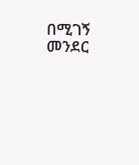በሚገኝ መንደር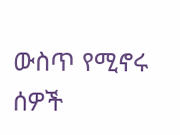ውስጥ የሚኖሩ ሰዎች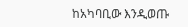ከአካባቢው እንዲወጡ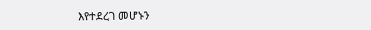እየተደረገ መሆኑን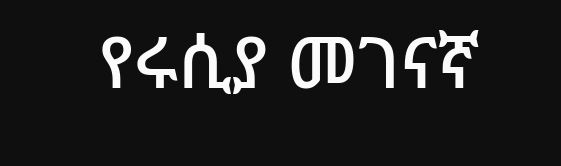የሩሲያ መገናኛ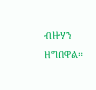ብዙሃን ዘግበዋል።